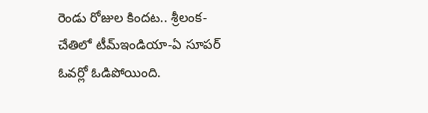రెండు రోజుల కిందట.. శ్రీలంక- చేతిలో టీమ్ఇండియా-ఏ సూపర్ ఓవర్లో ఓడిపోయింది.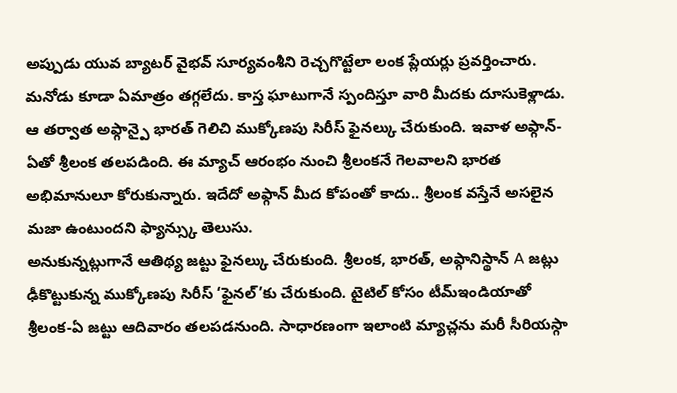అప్పుడు యువ బ్యాటర్ వైభవ్ సూర్యవంశీని రెచ్చగొట్టేలా లంక ప్లేయర్లు ప్రవర్తించారు. మనోడు కూడా ఏమాత్రం తగ్గలేదు. కాస్త ఘాటుగానే స్పందిస్తూ వారి మీదకు దూసుకెళ్లాడు.
ఆ తర్వాత అఫ్గాన్పై భారత్ గెలిచి ముక్కోణపు సిరీస్ ఫైనల్కు చేరుకుంది. ఇవాళ అఫ్గాన్-ఏతో శ్రీలంక తలపడింది. ఈ మ్యాచ్ ఆరంభం నుంచి శ్రీలంకనే గెలవాలని భారత అభిమానులూ కోరుకున్నారు. ఇదేదో అఫ్గాన్ మీద కోపంతో కాదు.. శ్రీలంక వస్తేనే అసలైన మజా ఉంటుందని ఫ్యాన్స్కు తెలుసు.
అనుకున్నట్లుగానే ఆతిథ్య జట్టు ఫైనల్కు చేరుకుంది. శ్రీలంక, భారత్, అఫ్గానిస్థాన్ A జట్లు ఢీకొట్టుకున్న ముక్కోణపు సిరీస్ ‘ఫైనల్’కు చేరుకుంది. టైటిల్ కోసం టీమ్ఇండియాతో శ్రీలంక-ఏ జట్టు ఆదివారం తలపడనుంది. సాధారణంగా ఇలాంటి మ్యాచ్లను మరీ సీరియస్గా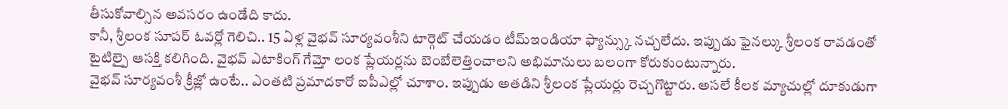తీసుకోవాల్సిన అవసరం ఉండేది కాదు.
కానీ, శ్రీలంక సూపర్ ఓవర్లో గెలిచి.. 15 ఏళ్ల వైభవ్ సూర్యవంశీని టార్గెట్ చేయడం టీమ్ఇండియా ఫ్యాన్స్కు నచ్చలేదు. ఇప్పుడు ఫైనల్కు శ్రీలంక రావడంతో టైటిల్పై ఆసక్తి కలిగింది. వైభవ్ ఎటాకింగ్ గేమ్తో లంక ప్లేయర్లను బెంబేలెత్తించాలని అభిమానులు బలంగా కోరుకుంటున్నారు.
వైభవ్ సూర్యవంశీ క్రీజ్లో ఉంటే.. ఎంతటి ప్రమాదకారో ఐపీఎల్లో చూశాం. ఇప్పుడు అతడిని శ్రీలంక ప్లేయర్లు రెచ్చగొట్టారు. అసలే కీలక మ్యాచుల్లో దూకుడుగా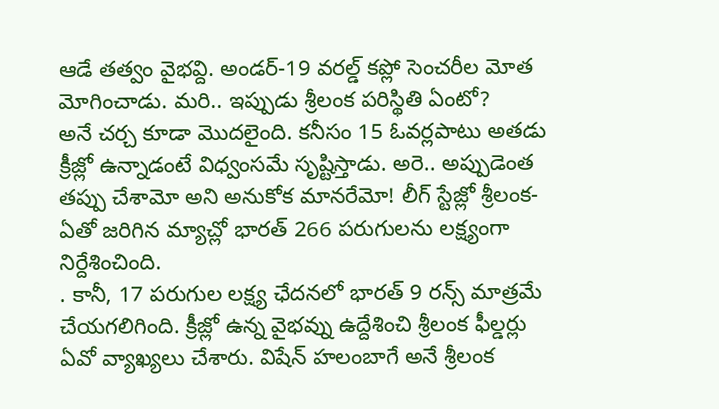ఆడే తత్వం వైభవ్ది. అండర్-19 వరల్డ్ కప్లో సెంచరీల మోత మోగించాడు. మరి.. ఇప్పుడు శ్రీలంక పరిస్థితి ఏంటో?
అనే చర్చ కూడా మొదలైంది. కనీసం 15 ఓవర్లపాటు అతడు క్రీజ్లో ఉన్నాడంటే విధ్వంసమే సృష్టిస్తాడు. అరె.. అప్పుడెంత తప్పు చేశామో అని అనుకోక మానరేమో! లీగ్ స్టేజ్లో శ్రీలంక-ఏతో జరిగిన మ్యాచ్లో భారత్ 266 పరుగులను లక్ష్యంగా నిర్దేశించింది.
. కానీ, 17 పరుగుల లక్ష్య ఛేదనలో భారత్ 9 రన్స్ మాత్రమే చేయగలిగింది. క్రీజ్లో ఉన్న వైభవ్ను ఉద్దేశించి శ్రీలంక ఫీల్డర్లు ఏవో వ్యాఖ్యలు చేశారు. విషేన్ హలంబాగే అనే శ్రీలంక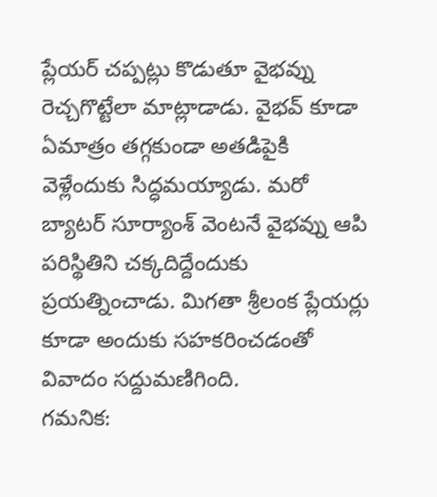ప్లేయర్ చప్పట్లు కొడుతూ వైభవ్ను రెచ్చగొట్టేలా మాట్లాడాడు. వైభవ్ కూడా ఏమాత్రం తగ్గకుండా అతడిపైకి వెళ్లేందుకు సిద్ధమయ్యాడు. మరో బ్యాటర్ సూర్యాంశ్ వెంటనే వైభవ్ను ఆపి పరిస్థితిని చక్కదిద్దేందుకు ప్రయత్నించాడు. మిగతా శ్రీలంక ప్లేయర్లు కూడా అందుకు సహకరించడంతో వివాదం సద్దుమణిగింది.
గమనిక: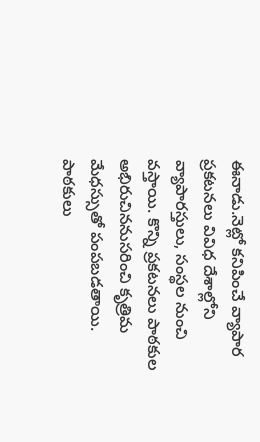ఈనాడు.నెట్లో కనిపించే వ్యాపార ప్రకటనలు వివిధ దేశాల్లోని వ్యాపారస్తులు, సంస్థల నుంచి వస్తాయి. కొన్ని ప్రకటనలు పాఠకుల అభిరుచిననుసరించి కృత్రిమ మేధస్సుతో పంపబడతాయి. పాఠకులు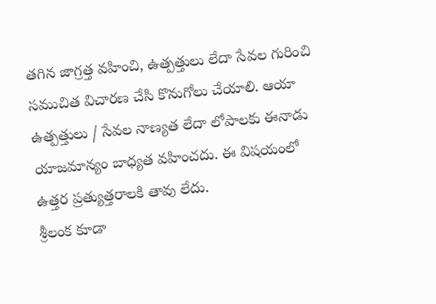తగిన జాగ్రత్త వహించి, ఉత్పత్తులు లేదా సేవల గురించి సముచిత విచారణ చేసి కొనుగోలు చేయాలి. ఆయా ఉత్పత్తులు / సేవల నాణ్యత లేదా లోపాలకు ఈనాడు యాజమాన్యం బాధ్యత వహించదు. ఈ విషయంలో ఉత్తర ప్రత్యుత్తరాలకి తావు లేదు.
శ్రీలంక కూడా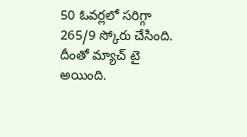50 ఓవర్లలో సరిగ్గా 265/9 స్కోరు చేసింది. దీంతో మ్యాచ్ టై అయింది.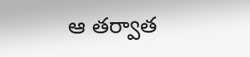ఆ తర్వాత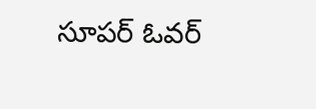సూపర్ ఓవర్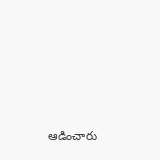ఆడించారు